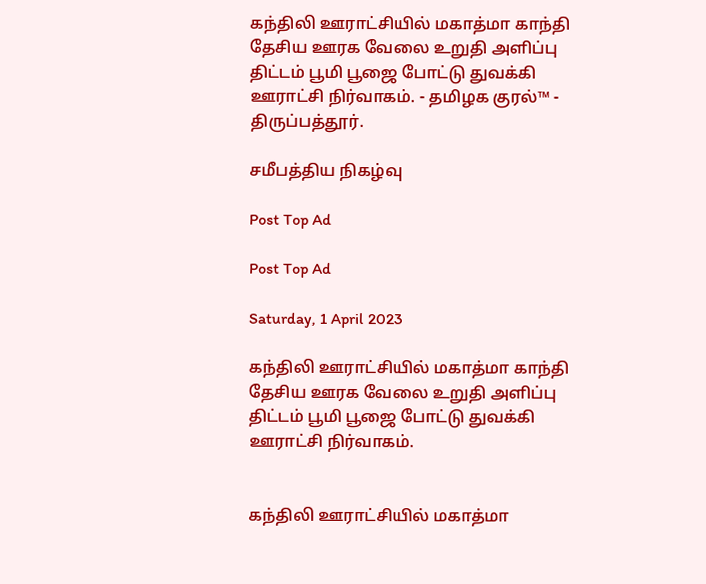கந்திலி ஊராட்சியில் மகாத்மா காந்தி தேசிய ஊரக வேலை உறுதி அளிப்பு திட்டம் பூமி பூஜை போட்டு துவக்கி ஊராட்சி நிர்வாகம். - தமிழக குரல்™ - திருப்பத்தூர்.

சமீபத்திய நிகழ்வு

Post Top Ad

Post Top Ad

Saturday, 1 April 2023

கந்திலி ஊராட்சியில் மகாத்மா காந்தி தேசிய ஊரக வேலை உறுதி அளிப்பு திட்டம் பூமி பூஜை போட்டு துவக்கி ஊராட்சி நிர்வாகம்.


கந்திலி ஊராட்சியில் மகாத்மா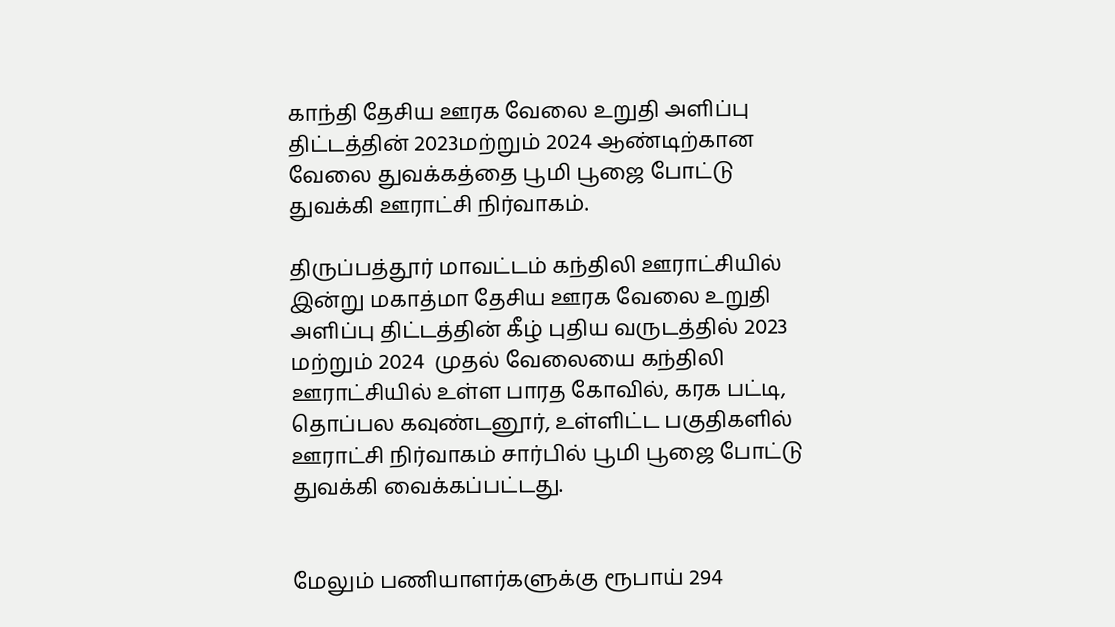காந்தி தேசிய ஊரக வேலை உறுதி அளிப்பு திட்டத்தின் 2023மற்றும் 2024 ஆண்டிற்கான வேலை துவக்கத்தை பூமி பூஜை போட்டு துவக்கி ஊராட்சி நிர்வாகம்.

திருப்பத்தூர் மாவட்டம் கந்திலி ஊராட்சியில் இன்று மகாத்மா தேசிய ஊரக வேலை உறுதி அளிப்பு திட்டத்தின் கீழ் புதிய வருடத்தில் 2023 மற்றும் 2024  முதல் வேலையை கந்திலி ஊராட்சியில் உள்ள பாரத கோவில், கரக பட்டி, தொப்பல கவுண்டனூர், உள்ளிட்ட பகுதிகளில் ஊராட்சி நிர்வாகம் சார்பில் பூமி பூஜை போட்டு துவக்கி வைக்கப்பட்டது.


மேலும் பணியாளர்களுக்கு ரூபாய் 294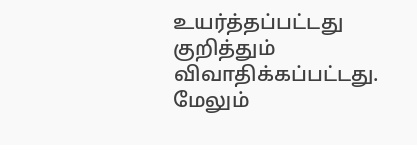உயர்த்தப்பட்டது குறித்தும் விவாதிக்கப்பட்டது. மேலும்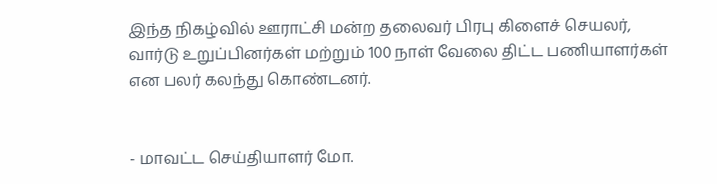இந்த நிகழ்வில் ஊராட்சி மன்ற தலைவர் பிரபு கிளைச் செயலர், வார்டு உறுப்பினர்கள் மற்றும் 100 நாள் வேலை திட்ட பணியாளர்கள் என பலர் கலந்து கொண்டனர்.


- மாவட்ட செய்தியாளர் மோ.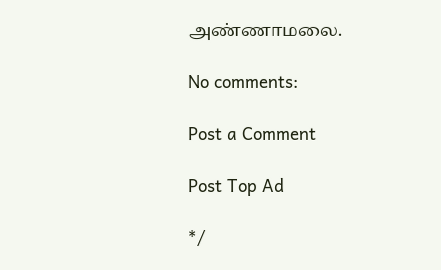அண்ணாமலை.

No comments:

Post a Comment

Post Top Ad

*/